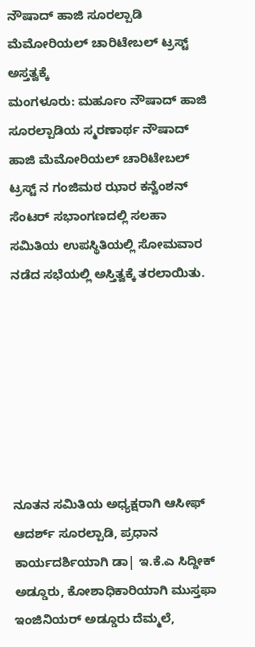ನೌಷಾದ್ ಹಾಜಿ ಸೂರಲ್ಪಾಡಿ ಮೆಮೋರಿಯಲ್ ಚಾರಿಟೇಬಲ್ ಟ್ರಸ್ಟ್ ಅಸ್ತತ್ವಕ್ಕೆ
ಮಂಗಳೂರು: ಮರ್ಹೂಂ ನೌಷಾದ್ ಹಾಜಿ ಸೂರಲ್ಪಾಡಿಯ ಸ್ಮರಣಾರ್ಥ ನೌಷಾದ್ ಹಾಜಿ ಮೆಮೋರಿಯಲ್ ಚಾರಿಟೇಬಲ್ ಟ್ರಸ್ಟ್ ನ ಗಂಜಿಮಠ ಝಾರ ಕನ್ವೆಂಶನ್ ಸೆಂಟರ್ ಸಭಾಂಗಣದಲ್ಲಿ ಸಲಹಾ ಸಮಿತಿಯ ಉಪಸ್ಥಿತಿಯಲ್ಲಿ ಸೋಮವಾರ ನಡೆದ ಸಭೆಯಲ್ಲಿ ಅಸ್ತಿತ್ವಕ್ಕೆ ತರಲಾಯಿತು.







ನೂತನ ಸಮಿತಿಯ ಅಧ್ಯಕ್ಷರಾಗಿ ಆಸೀಫ್ ಆದರ್ಶ್ ಸೂರಲ್ಪಾಡಿ, ಪ್ರಧಾನ ಕಾರ್ಯದರ್ಶಿಯಾಗಿ ಡಾ| ಇ.ಕೆ.ಎ ಸಿದ್ದೀಕ್ ಅಡ್ಡೂರು, ಕೋಶಾಧಿಕಾರಿಯಾಗಿ ಮುಸ್ತಫಾ ಇಂಜಿನಿಯರ್ ಅಡ್ಡೂರು ದೆಮ್ಮಲೆ,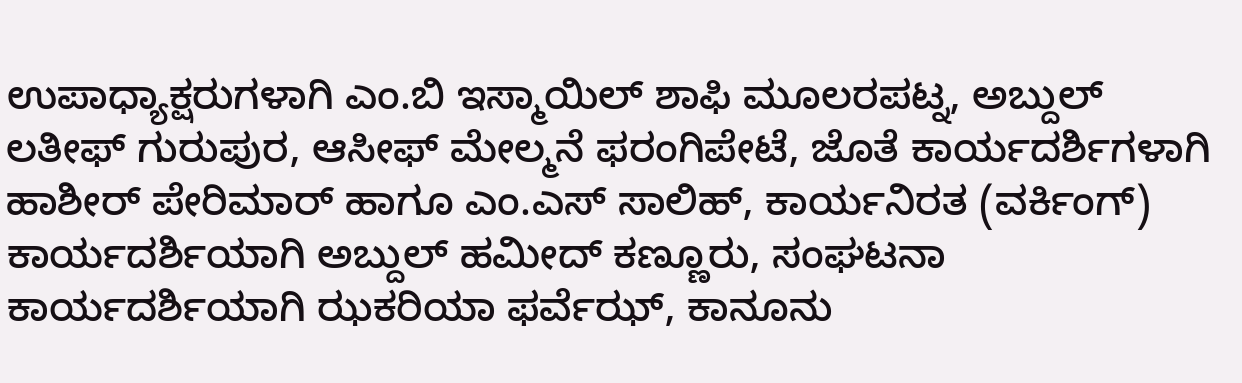ಉಪಾಧ್ಯಾಕ್ಷರುಗಳಾಗಿ ಎಂ.ಬಿ ಇಸ್ಮಾಯಿಲ್ ಶಾಫಿ ಮೂಲರಪಟ್ನ, ಅಬ್ದುಲ್ ಲತೀಫ್ ಗುರುಪುರ, ಆಸೀಫ್ ಮೇಲ್ಮನೆ ಫರಂಗಿಪೇಟೆ, ಜೊತೆ ಕಾರ್ಯದರ್ಶಿಗಳಾಗಿ ಹಾಶೀರ್ ಪೇರಿಮಾರ್ ಹಾಗೂ ಎಂ.ಎಸ್ ಸಾಲಿಹ್, ಕಾರ್ಯನಿರತ (ವರ್ಕಿಂಗ್) ಕಾರ್ಯದರ್ಶಿಯಾಗಿ ಅಬ್ದುಲ್ ಹಮೀದ್ ಕಣ್ಣೂರು, ಸಂಘಟನಾ ಕಾರ್ಯದರ್ಶಿಯಾಗಿ ಝಕರಿಯಾ ಫರ್ವೆಝ್, ಕಾನೂನು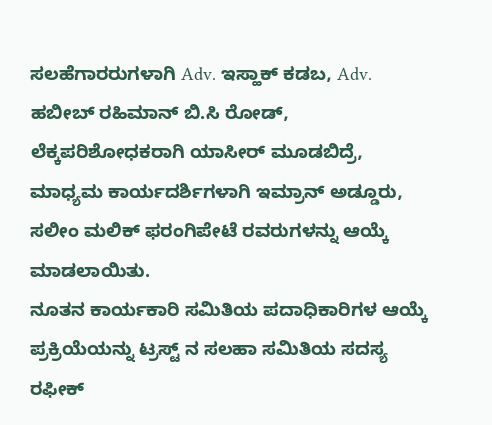ಸಲಹೆಗಾರರುಗಳಾಗಿ Adv. ಇಸ್ಹಾಕ್ ಕಡಬ, Adv. ಹಬೀಬ್ ರಹಿಮಾನ್ ಬಿ.ಸಿ ರೋಡ್, ಲೆಕ್ಕಪರಿಶೋಧಕರಾಗಿ ಯಾಸೀರ್ ಮೂಡಬಿದ್ರೆ, ಮಾಧ್ಯಮ ಕಾರ್ಯದರ್ಶಿಗಳಾಗಿ ಇಮ್ರಾನ್ ಅಡ್ಡೂರು, ಸಲೀಂ ಮಲಿಕ್ ಫರಂಗಿಪೇಟೆ ರವರುಗಳನ್ನು ಆಯ್ಕೆ ಮಾಡಲಾಯಿತು.
ನೂತನ ಕಾರ್ಯಕಾರಿ ಸಮಿತಿಯ ಪದಾಧಿಕಾರಿಗಳ ಆಯ್ಕೆ ಪ್ರಕ್ರಿಯೆಯನ್ನು ಟ್ರಸ್ಟ್ ನ ಸಲಹಾ ಸಮಿತಿಯ ಸದಸ್ಯ ರಫೀಕ್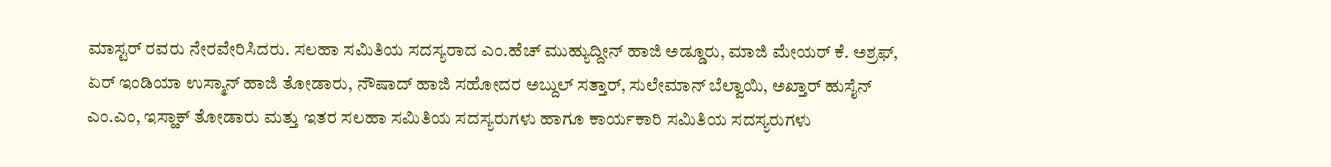ಮಾಸ್ಟರ್ ರವರು ನೇರವೇರಿಸಿದರು. ಸಲಹಾ ಸಮಿತಿಯ ಸದಸ್ಯರಾದ ಎಂ.ಹೆಚ್ ಮುಹ್ಯುದ್ದೀನ್ ಹಾಜಿ ಅಡ್ಡೂರು, ಮಾಜಿ ಮೇಯರ್ ಕೆ. ಅಶ್ರಫ್, ಏರ್ ಇಂಡಿಯಾ ಉಸ್ಮಾನ್ ಹಾಜಿ ತೋಡಾರು, ನೌಷಾದ್ ಹಾಜಿ ಸಹೋದರ ಅಬ್ದುಲ್ ಸತ್ತಾರ್, ಸುಲೇಮಾನ್ ಬೆಲ್ವಾಯಿ, ಅಖ್ತಾರ್ ಹುಸೈನ್ ಎಂ.ಎಂ, ಇಸ್ಹಾಕ್ ತೋಡಾರು ಮತ್ತು ಇತರ ಸಲಹಾ ಸಮಿತಿಯ ಸದಸ್ಯರುಗಳು ಹಾಗೂ ಕಾರ್ಯಕಾರಿ ಸಮಿತಿಯ ಸದಸ್ಯರುಗಳು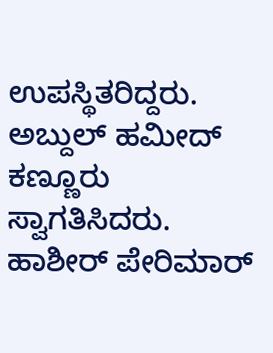ಉಪಸ್ಥಿತರಿದ್ದರು.
ಅಬ್ದುಲ್ ಹಮೀದ್ ಕಣ್ಣೂರು ಸ್ವಾಗತಿಸಿದರು. ಹಾಶೀರ್ ಪೇರಿಮಾರ್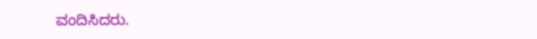ವಂದಿಸಿದರು.